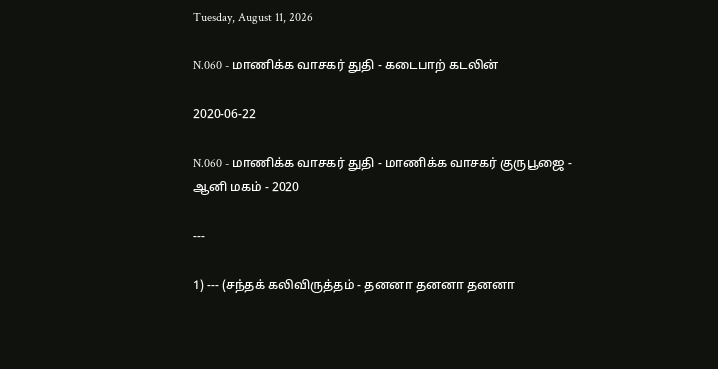Tuesday, August 11, 2026

N.060 - மாணிக்க வாசகர் துதி - கடைபாற் கடலின்

2020-06-22

N.060 - மாணிக்க வாசகர் துதி - மாணிக்க வாசகர் குருபூஜை - ஆனி மகம் - 2020

---

1) --- (சந்தக் கலிவிருத்தம் - தனனா தனனா தனனா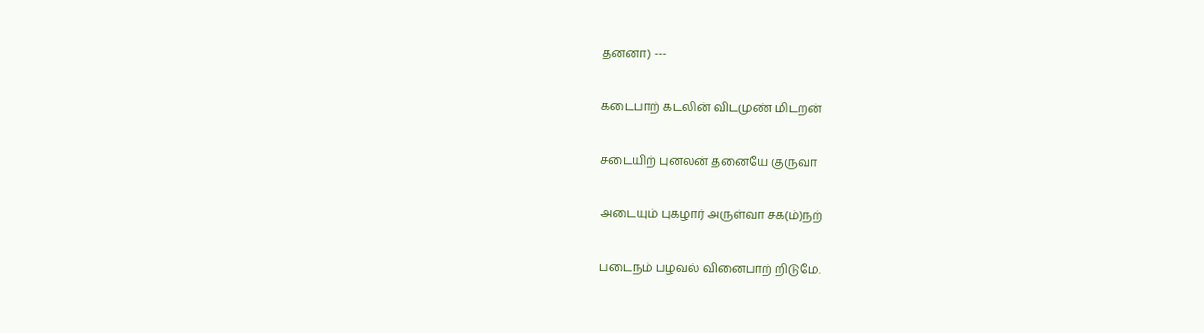தனனா) ---

கடைபாற் கடலின் விடமுண் மிடறன்

சடையிற் புனலன் தனையே குருவா

அடையும் புகழார் அருள்வா சக(ம்)நற்

படைநம் பழவல் வினைபாற் றிடுமே.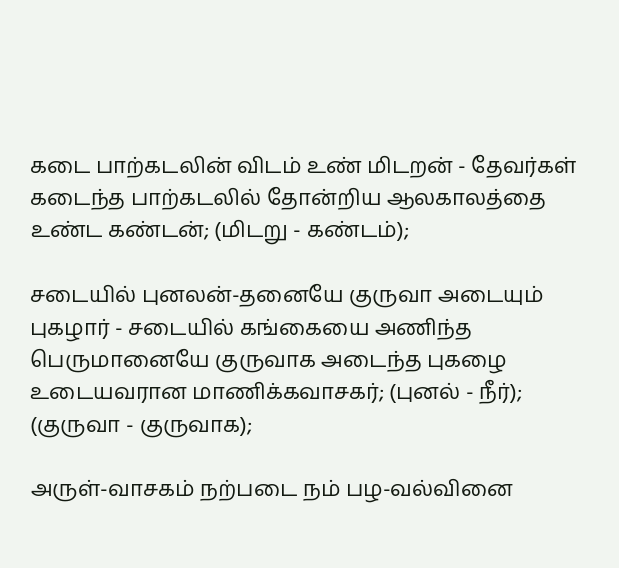கடை பாற்கடலின் விடம் உண் மிடறன் - தேவர்கள் கடைந்த பாற்கடலில் தோன்றிய ஆலகாலத்தை உண்ட கண்டன்; (மிடறு - கண்டம்);

சடையில் புனலன்-தனையே குருவா அடையும் புகழார் - சடையில் கங்கையை அணிந்த பெருமானையே குருவாக அடைந்த புகழை உடையவரான மாணிக்கவாசகர்; (புனல் - நீர்); (குருவா - குருவாக);

அருள்-வாசகம் நற்படை நம் பழ-வல்வினை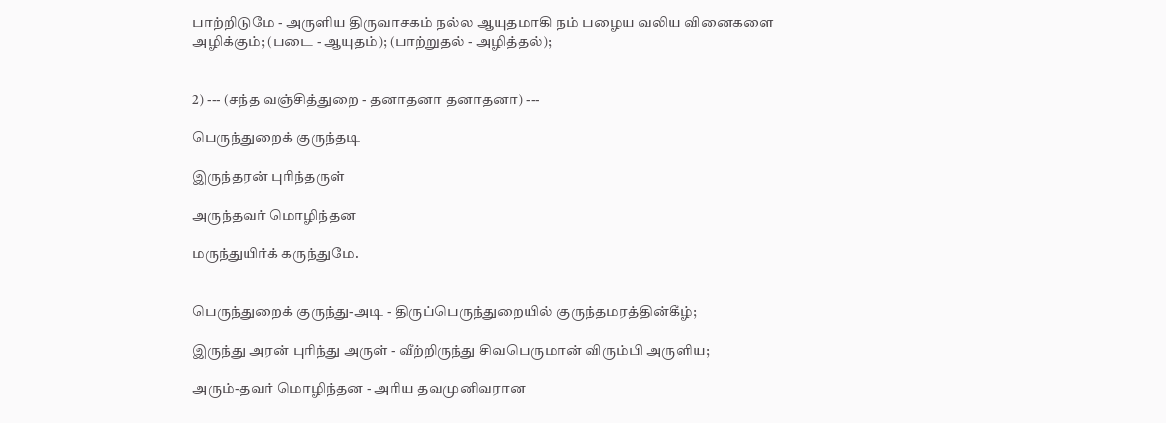பாற்றிடுமே - அருளிய திருவாசகம் நல்ல ஆயுதமாகி நம் பழைய வலிய வினைகளை அழிக்கும்; (படை - ஆயுதம்); (பாற்றுதல் - அழித்தல்);


2) --- (சந்த வஞ்சித்துறை - தனாதனா தனாதனா) ---

பெருந்துறைக் குருந்தடி

இருந்தரன் புரிந்தருள்

அருந்தவர் மொழிந்தன

மருந்துயிர்க் கருந்துமே.


பெருந்துறைக் குருந்து-அடி - திருப்பெருந்துறையில் குருந்தமரத்தின்கீழ்;

இருந்து அரன் புரிந்து அருள் - வீற்றிருந்து சிவபெருமான் விரும்பி அருளிய;

அரும்-தவர் மொழிந்தன - அரிய தவமுனிவரான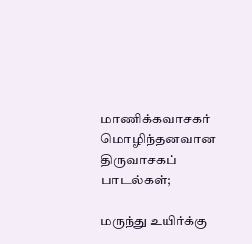மாணிக்கவாசகர் மொழிந்தனவான திருவாசகப் பாடல்கள்;

மருந்து உயிர்க்கு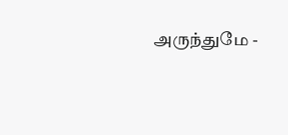அருந்துமே -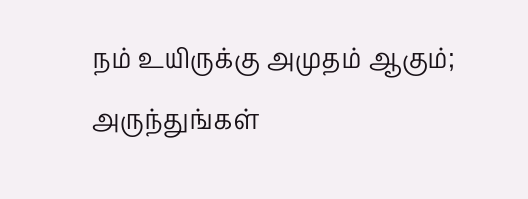நம் உயிருக்கு அமுதம் ஆகும்; அருந்துங்கள்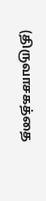(திருவாசகத்தை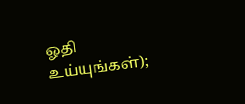ஓதி உய்யுங்கள்);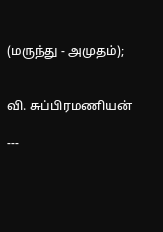(மருந்து - அமுதம்);


வி. சுப்பிரமணியன்

---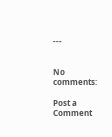---


No comments:

Post a Comment